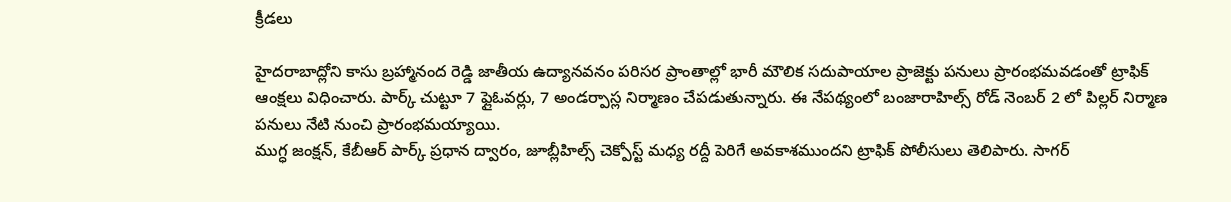క్రీడలు

హైదరాబాద్లోని కాసు బ్రహ్మానంద రెడ్డి జాతీయ ఉద్యానవనం పరిసర ప్రాంతాల్లో భారీ మౌలిక సదుపాయాల ప్రాజెక్టు పనులు ప్రారంభమవడంతో ట్రాఫిక్ ఆంక్షలు విధించారు. పార్క్ చుట్టూ 7 ఫ్లైఓవర్లు, 7 అండర్పాస్ల నిర్మాణం చేపడుతున్నారు. ఈ నేపథ్యంలో బంజారాహిల్స్ రోడ్ నెంబర్ 2 లో పిల్లర్ నిర్మాణ పనులు నేటి నుంచి ప్రారంభమయ్యాయి.
ముగ్ధ జంక్షన్, కేబీఆర్ పార్క్ ప్రధాన ద్వారం, జూబ్లీహిల్స్ చెక్పోస్ట్ మధ్య రద్దీ పెరిగే అవకాశముందని ట్రాఫిక్ పోలీసులు తెలిపారు. సాగర్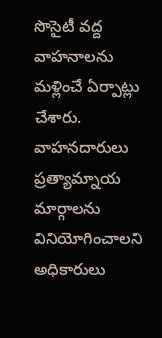సొసైటీ వద్ద వాహనాలను మళ్లించే ఏర్పాట్లు చేశారు. వాహనదారులు ప్రత్యామ్నాయ మార్గాలను వినియోగించాలని అధికారులు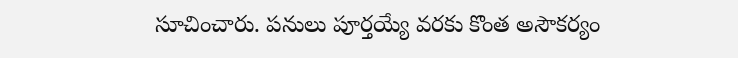సూచించారు. పనులు పూర్తయ్యే వరకు కొంత అసౌకర్యం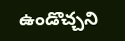ఉండొచ్చని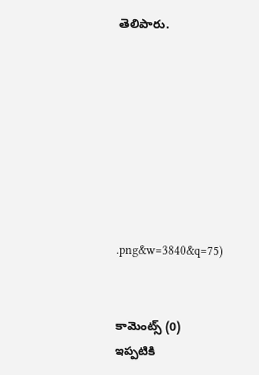తెలిపారు.








.png&w=3840&q=75)


కామెంట్స్ (0)
ఇప్పటికి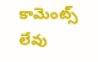కామెంట్స్ లేవు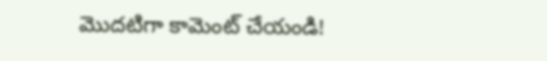మొదటిగా కామెంట్ చేయండి!